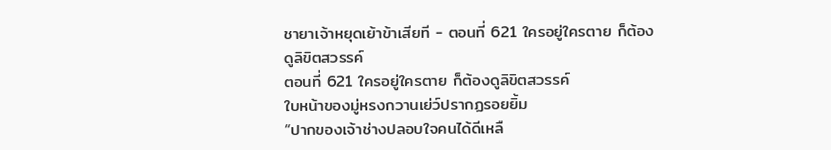ชายาเจ้าหยุดเย้าข้าเสียที - ตอนที่ 621 ใครอยู่ใครตาย ก็ต้องดูลิขิตสวรรค์
ตอนที่ 621 ใครอยู่ใครตาย ก็ต้องดูลิขิตสวรรค์
ใบหน้าของมู่หรงกวานเย่ว์ปรากฏรอยยิ้ม
“ปากของเจ้าช่างปลอบใจคนได้ดีเหลื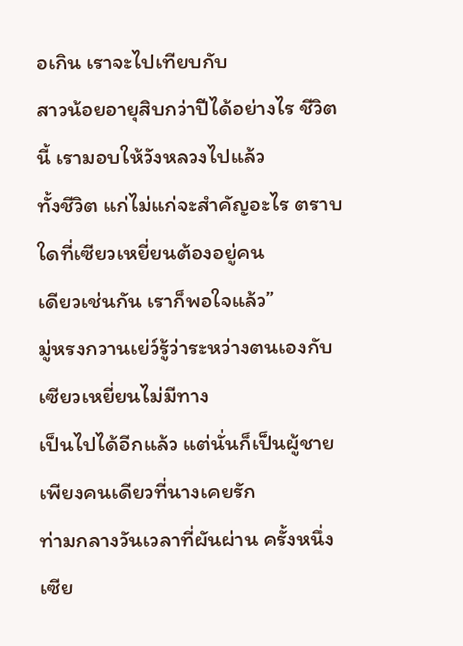อเกิน เราจะไปเทียบกับ
สาวน้อยอายุสิบกว่าปีได้อย่างไร ชีวิตนี้ เรามอบให้วังหลวงไปแล้ว
ทั้งชีวิต แก่ไม่แก่จะสำคัญอะไร ตราบใดที่เซียวเหยี่ยนต้องอยู่คน
เดียวเช่นกัน เราก็พอใจแล้ว”
มู่หรงกวานเย่ว์รู้ว่าระหว่างตนเองกับเซียวเหยี่ยนไม่มีทาง
เป็นไปได้อีกแล้ว แต่นั่นก็เป็นผู้ชายเพียงคนเดียวที่นางเคยรัก
ท่ามกลางวันเวลาที่ผันผ่าน ครั้งหนึ่งเซีย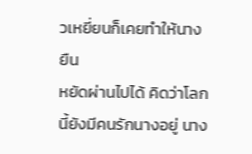วเหยี่ยนก็เคยทำให้นางยืน
หยัดผ่านไปได้ คิดว่าโลกนี้ยังมีคนรักนางอยู่ นาง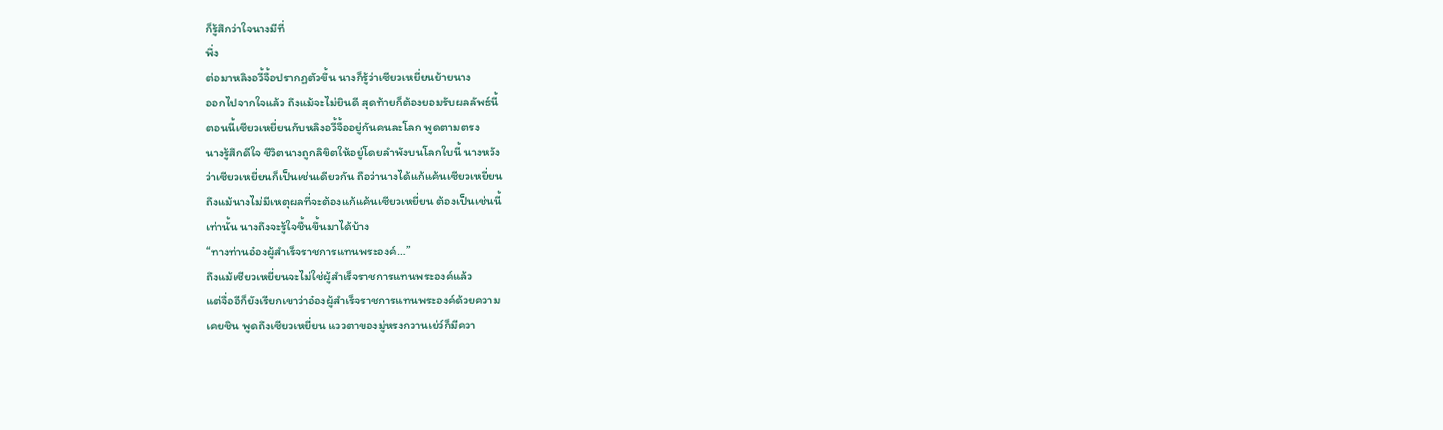ก็รู้สึกว่าใจนางมีที่
พึ่ง
ต่อมาหลิงอวี้จื้อปรากฏตัวขึ้น นางก็รู้ว่าเซียวเหยี่ยนย้ายนาง
ออกไปจากใจแล้ว ถึงแม้จะไม่ยินดี สุดท้ายก็ต้องยอมรับผลลัพธ์นี้
ตอนนี้เซียวเหยี่ยนกับหลิงอวี้จื้ออยู่กันคนละโลก พูดตามตรง
นางรู้สึกดีใจ ชีวิตนางถูกลิขิตให้อยู่โดยลำพังบนโลกใบนี้ นางหวัง
ว่าเซียวเหยี่ยนก็เป็นเช่นเดียวกัน ถือว่านางได้แก้แค้นเซียวเหยี่ยน
ถึงแม้นางไม่มีเหตุผลที่จะต้องแก้แค้นเซียวเหยี่ยน ต้องเป็นเช่นนี้
เท่านั้น นางถึงจะรู้ใจชื้นขึ้นมาได้บ้าง
“ทางท่านอ๋องผู้สำเร็จราชการแทนพระองค์…”
ถึงแม้เซียวเหยี่ยนจะไม่ใช่ผู้สำเร็จราชการแทนพระองค์แล้ว
แต่จื่ออีก็ยังเรียกเขาว่าอ๋องผู้สำเร็จราชการแทนพระองค์ด้วยความ
เคยชิน พูดถึงเซียวเหยี่ยน แววตาของมู่หรงกวานเย่ว์ก็มีควา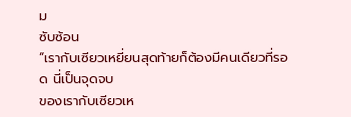ม
ซับซ้อน
“เรากับเซียวเหยี่ยนสุดท้ายก็ต้องมีคนเดียวที่รอด นี่เป็นจุดจบ
ของเรากับเซียวเห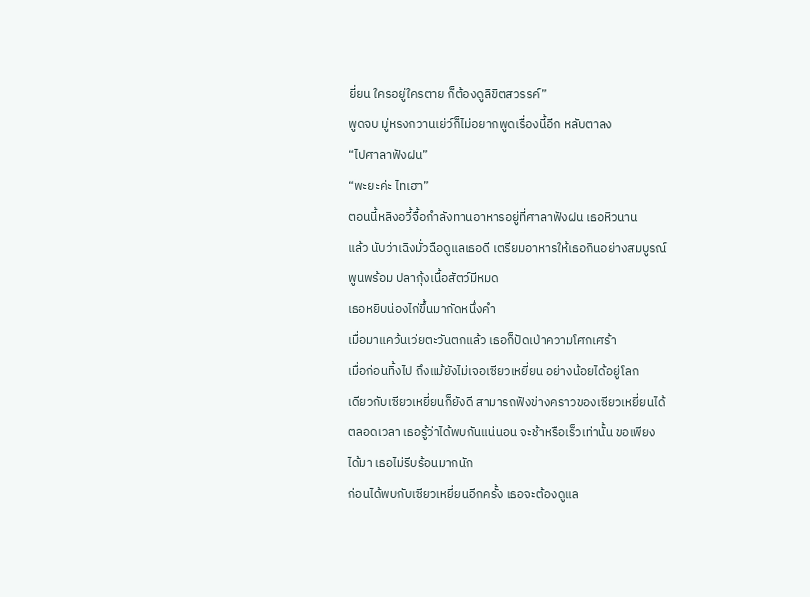ยี่ยน ใครอยู่ใครตาย ก็ต้องดูลิขิตสวรรค์”
พูดจบ มู่หรงกวานเย่ว์ก็ไม่อยากพูดเรื่องนี้อีก หลับตาลง
“ไปศาลาฟังฝน”
“พะยะค่ะ ไทเฮา”
ตอนนี้หลิงอวี้จื้อกำลังทานอาหารอยู่ที่ศาลาฟังฝน เธอหิวนาน
แล้ว นับว่าเฉิงมั่วฉือดูแลเธอดี เตรียมอาหารให้เธอกินอย่างสมบูรณ์
พูนพร้อม ปลากุ้งเนื้อสัตว์มีหมด
เธอหยิบน่องไก่ขึ้นมากัดหนึ่งคำ
เมื่อมาแคว้นเว่ยตะวันตกแล้ว เธอก็ปัดเป่าความโศกเศร้า
เมื่อก่อนทิ้งไป ถึงแม้ยังไม่เจอเซียวเหยี่ยน อย่างน้อยได้อยู่โลก
เดียวกับเซียวเหยี่ยนก็ยังดี สามารถฟังข่างคราวของเซียวเหยี่ยนได้
ตลอดเวลา เธอรู้ว่าได้พบกันแน่นอน จะช้าหรือเร็วเท่านั้น ขอเพียง
ได้มา เธอไม่รีบร้อนมากนัก
ก่อนได้พบกับเซียวเหยี่ยนอีกครั้ง เธอจะต้องดูแล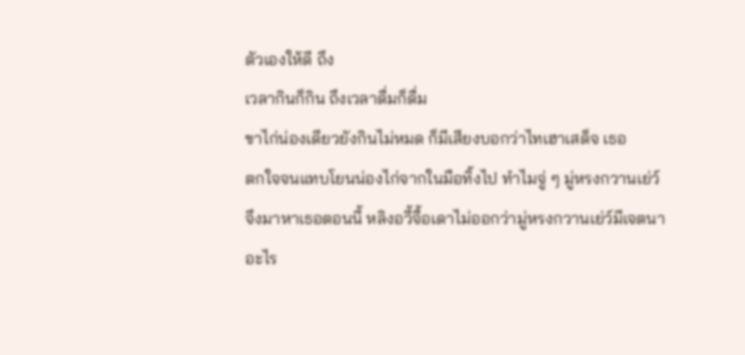ตัวเองให้ดี ถึง
เวลากินก็กิน ถึงเวลาดื่มก็ดื่ม
ขาไก่น่องเดียวยังกินไม่หมด ก็มีเสียงบอกว่าไทเฮาเสด็จ เธอ
ตกใจจนแทบโยนน่องไก่จากในมือทิ้งไป ทำไมจู่ ๆ มู่หรงกวานเย่ว์
จึงมาหาเธอตอนนี้ หลิงอวี้จื้อเดาไม่ออกว่ามู่หรงกวานเย่ว์มีเจตนา
อะไร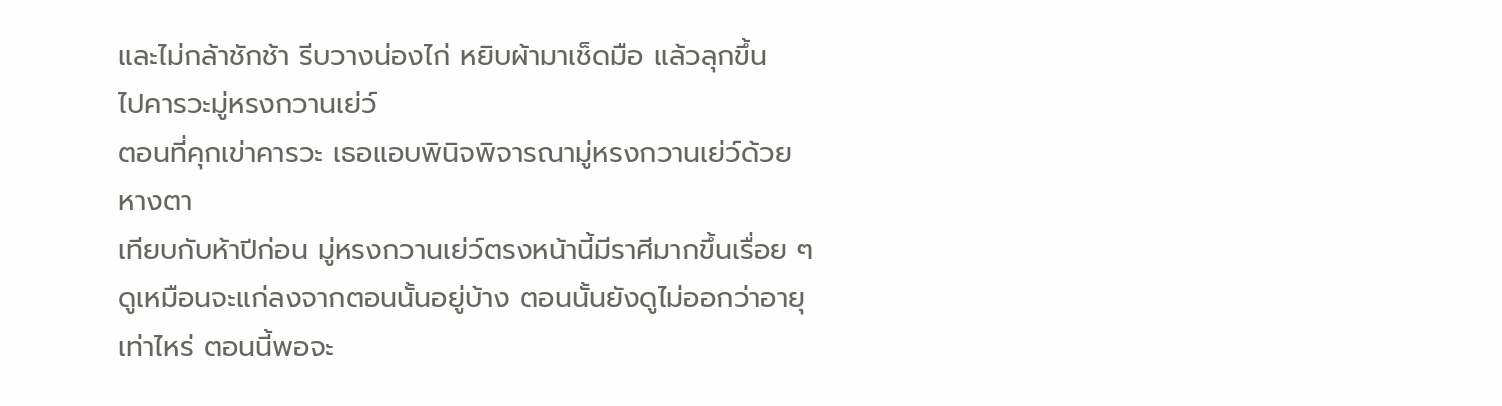และไม่กล้าชักช้า รีบวางน่องไก่ หยิบผ้ามาเช็ดมือ แล้วลุกขึ้น
ไปคารวะมู่หรงกวานเย่ว์
ตอนที่คุกเข่าคารวะ เธอแอบพินิจพิจารณามู่หรงกวานเย่ว์ด้วย
หางตา
เทียบกับห้าปีก่อน มู่หรงกวานเย่ว์ตรงหน้านี้มีราศีมากขึ้นเรื่อย ๆ
ดูเหมือนจะแก่ลงจากตอนนั้นอยู่บ้าง ตอนนั้นยังดูไม่ออกว่าอายุ
เท่าไหร่ ตอนนี้พอจะ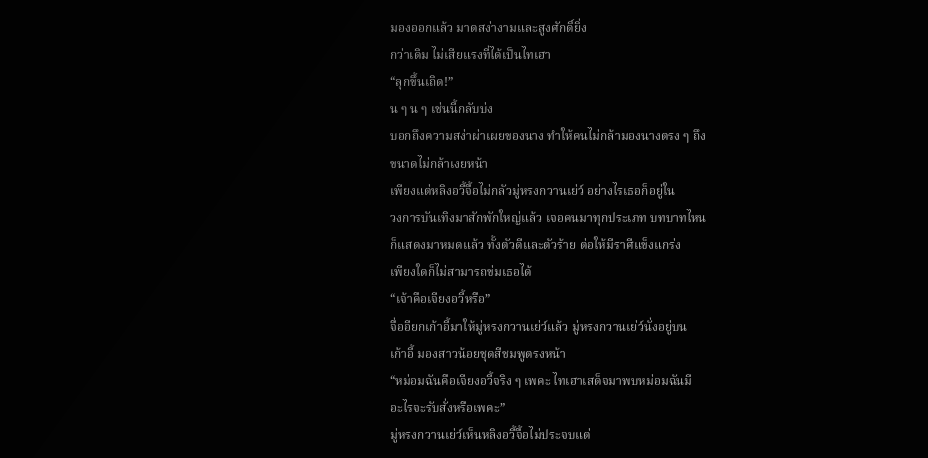มองออกแล้ว มาดสง่างามและสูงศักดิ์ยิ่ง
กว่าเดิม ไม่เสียแรงที่ได้เป็นไทเฮา
“ลุกขึ้นเถิด!”
น ๆ น ๆ เช่นนี้กลับบ่ง
บอกถึงความสง่าผ่าเผยของนาง ทำให้คนไม่กล้ามองนางตรง ๆ ถึง
ขนาดไม่กล้าเงยหน้า
เพียงแต่หลิงอวี้จื้อไม่กลัวมู่หรงกวานเย่ว์ อย่างไรเธอก็อยู่ใน
วงการบันเทิงมาสักพักใหญ่แล้ว เจอคนมาทุกประเภท บทบาทไหน
ก็แสดงมาหมดแล้ว ทั้งตัวดีและตัวร้าย ต่อให้มีราศีแข็งแกร่ง
เพียงใดก็ไม่สามารถข่มเธอได้
“เจ้าคือเจียงอวี้หรือ”
จื่ออียกเก้าอี้มาให้มู่หรงกวานเย่ว์แล้ว มู่หรงกวานเย่ว์นั่งอยู่บน
เก้าอี้ มองสาวน้อยชุดสีชมพูตรงหน้า
“หม่อมฉันคือเจียงอวี้จริง ๆ เพคะ ไทเฮาเสด็จมาพบหม่อมฉันมี
อะไรจะรับสั่งหรือเพคะ”
มู่หรงกวานเย่ว์เห็นหลิงอวี้จื้อไม่ประจบแต่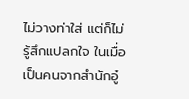ไม่วางท่าใส่ แต่ก็ไม่
รู้สึกแปลกใจ ในเมื่อเป็นคนจากสำนักอู๋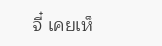จี๋ เคยเห็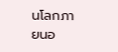นโลกภายนอ